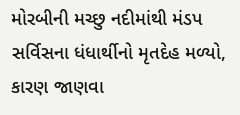મોરબીની મચ્છુ નદીમાંથી મંડપ સર્વિસના ધંધાર્થીનો મૃતદેહ મળ્યો, કારણ જાણવા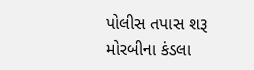પોલીસ તપાસ શરૂ
મોરબીના કંડલા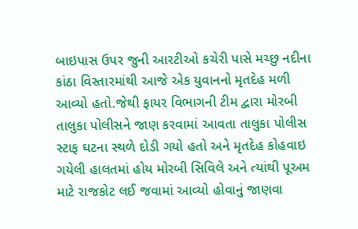બાઇપાસ ઉપર જુની આરટીઓ કચેરી પાસે મચ્છુ નદીના કાંઠા વિસ્તારમાંથી આજે એક યુવાનનો મૃતદેહ મળી આવ્યો હતો.જેથી ફાયર વિભાગની ટીમ દ્વારા મોરબી તાલુકા પોલીસને જાણ કરવામાં આવતા તાલુકા પોલીસ સ્ટાફ ઘટના સ્થળે દોડી ગયો હતો અને મૃતદેહ કોહવાઇ ગયેલી હાલતમાં હોય મોરબી સિવિલે અને ત્યાંથી પૂઅમ માટે રાજકોટ લઈ જવામાં આવ્યો હોવાનું જાણવા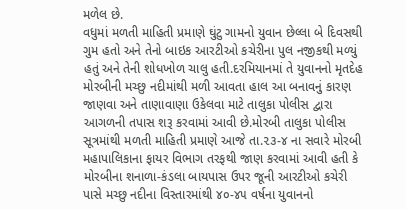મળેલ છે.
વધુમાં મળતી માહિતી પ્રમાણે ઘુંટુ ગામનો યુવાન છેલ્લા બે દિવસથી ગુમ હતો અને તેનો બાઇક આરટીઓ કચેરીના પુલ નજીકથી મળ્યું હતું અને તેની શોધખોળ ચાલુ હતી.દરમિયાનમાં તે યુવાનનો મૃતદેહ મોરબીની મચ્છુ નદીમાંથી મળી આવતા હાલ આ બનાવનું કારણ જાણવા અને તાણાવાણા ઉકેલવા માટે તાલુકા પોલીસ દ્વારા આગળની તપાસ શરૂ કરવામાં આવી છે.મોરબી તાલુકા પોલીસ સૂત્રમાંથી મળતી માહિતી પ્રમાણે આજે તા.૨૩-૪ ના સવારે મોરબી મહાપાલિકાના ફાયર વિભાગ તરફથી જાણ કરવામાં આવી હતી કે મોરબીના શનાળા-કંડલા બાયપાસ ઉપર જૂની આરટીઓ કચેરી પાસે મચ્છુ નદીના વિસ્તારમાંથી ૪૦-૪૫ વર્ષના યુવાનનો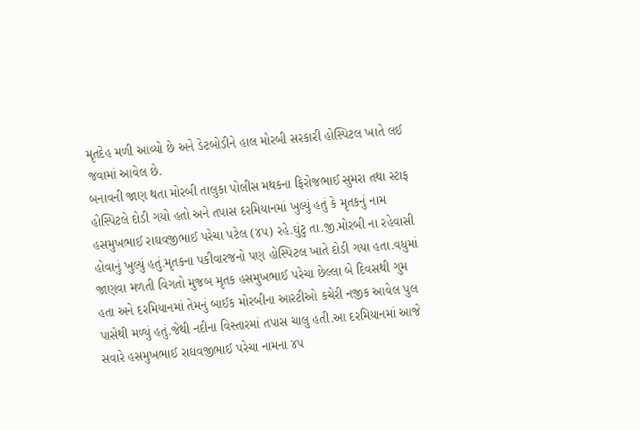મૃતદેહ મળી આવ્યો છે અને ડેટબોડીને હાલ મોરબી સરકારી હોસ્પિટલ ખાતે લઈ જવામાં આવેલ છે.
બનાવની જાણ થતા મોરબી તાલુકા પોલીસ મથકના ફિરોજભાઈ સુમરા તથા સ્ટાફ હોસ્પિટલે દોડી ગયો હતો અને તપાસ દરમિયાનમાં ખુલ્યું હતું કે મૃતકનું નામ હસમુખભાઈ રાઘવજીભાઈ પરેચા પટેલ (૪૫) રહે.ઘુંટુ તા.જી.મોરબી ના રહેવાસી હોવાનું ખુલ્યું હતું.મૃતકના પકીવારજનો પણ હોસ્પિટલ ખાતે દોડી ગયા હતા.વધુમાં જાણવા મળતી વિગતો મુજબ મૃતક હસમુખભાઈ પરેચા છેલ્લા બે દિવસથી ગુમ હતા અને દરમિયાનમાં તેમનું બાઈક મોરબીના આરટીઓ કચેરી નજીક આવેલ પુલ પાસેથી મળ્યું હતું.જેથી નદીના વિસ્તારમાં તપાસ ચાલુ હતી.આ દરમિયાનમાં આજે સવારે હસમુખભાઈ રાઘવજીભાઈ પરેચા નામના ૪૫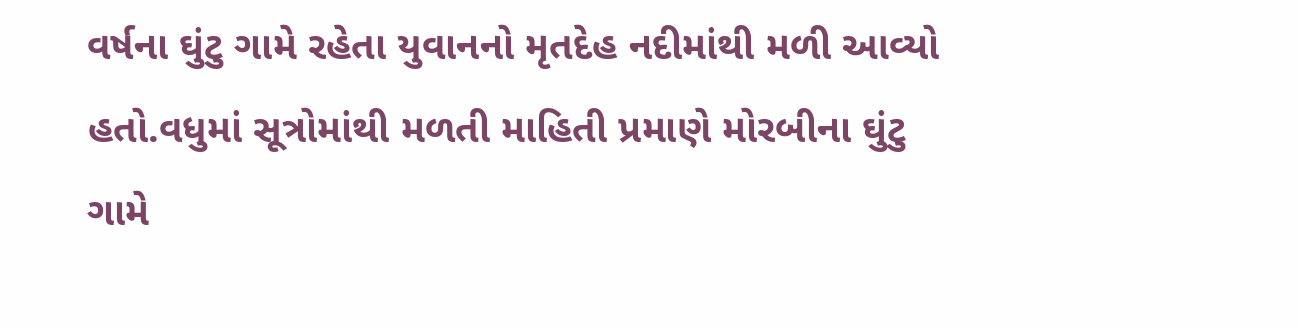વર્ષના ઘુંટુ ગામે રહેતા યુવાનનો મૃતદેહ નદીમાંથી મળી આવ્યો હતો.વધુમાં સૂત્રોમાંથી મળતી માહિતી પ્રમાણે મોરબીના ઘુંટુ ગામે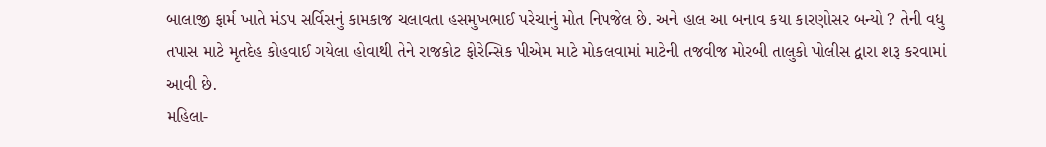બાલાજી ફાર્મ ખાતે મંડપ સર્વિસનું કામકાજ ચલાવતા હસમુખભાઈ પરેચાનું મોત નિપજેલ છે. અને હાલ આ બનાવ કયા કારણોસર બન્યો ? તેની વધુ તપાસ માટે મૃતદેહ કોહવાઈ ગયેલા હોવાથી તેને રાજકોટ ફોરેન્સિક પીએમ માટે મોકલવામાં માટેની તજવીજ મોરબી તાલુકો પોલીસ દ્વારા શરૂ કરવામાં આવી છે.
મહિલા-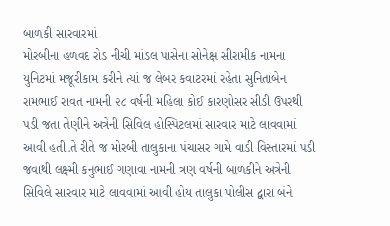બાળકી સારવારમાં
મોરબીના હળવદ રોડ નીચી માંડલ પાસેના સોનેક્ષ સીરામીક નામના યુનિટમાં મજૂરીકામ કરીને ત્યાં જ લેબર કવાટરમાં રહેતા સુનિતાબેન રામભાઈ રાવત નામની ૨૮ વર્ષની મહિલા કોઈ કારણોસર સીડી ઉપરથી પડી જતા તેણીને અત્રેની સિવિલ હોસ્પિટલમાં સારવાર માટે લાવવામાં આવી હતી.તે રીતે જ મોરબી તાલુકાના પંચાસર ગામે વાડી વિસ્તારમાં પડી જવાથી લક્ષ્મી કનુભાઈ ગણાવા નામની ત્રણ વર્ષની બાળકીને અત્રેની સિવિલે સારવાર માટે લાવવામાં આવી હોય તાલુકા પોલીસ દ્વારા બંને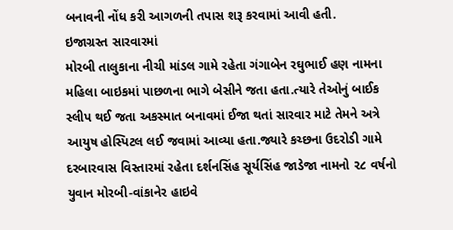બનાવની નોંધ કરી આગળની તપાસ શરૂ કરવામાં આવી હતી.
ઇજાગ્રસ્ત સારવારમાં
મોરબી તાલુકાના નીચી માંડલ ગામે રહેતા ગંગાબેન રઘુભાઈ હણ નામના મહિલા બાઇકમાં પાછળના ભાગે બેસીને જતા હતા.ત્યારે તેઓનું બાઈક સ્લીપ થઈ જતા અકસ્માત બનાવમાં ઈજા થતાં સારવાર માટે તેમને અત્રે આયુષ હોસ્પિટલ લઈ જવામાં આવ્યા હતા.જ્યારે કચ્છના ઉદરોડી ગામે દરબારવાસ વિસ્તારમાં રહેતા દર્શનસિંહ સૂર્યસિંહ જાડેજા નામનો ૨૮ વર્ષનો યુવાન મોરબી-વાંકાનેર હાઇવે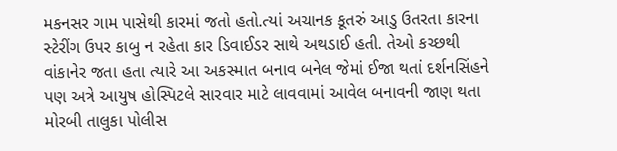મકનસર ગામ પાસેથી કારમાં જતો હતો.ત્યાં અચાનક કૂતરું આડુ ઉતરતા કારના સ્ટેરીંગ ઉપર કાબુ ન રહેતા કાર ડિવાઈડર સાથે અથડાઈ હતી. તેઓ કચ્છથી વાંકાનેર જતા હતા ત્યારે આ અકસ્માત બનાવ બનેલ જેમાં ઈજા થતાં દર્શનસિંહને પણ અત્રે આયુષ હોસ્પિટલે સારવાર માટે લાવવામાં આવેલ બનાવની જાણ થતા મોરબી તાલુકા પોલીસ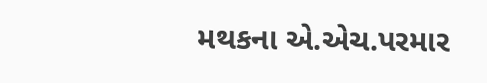મથકના એ.એચ.પરમાર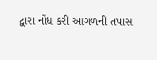દ્વારા નોંધ કરી આગળની તપાસ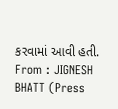કરવામાં આવી હતી.
From : JIGNESH BHATT (Press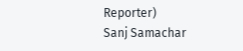Reporter)
Sanj Samachar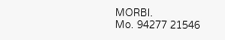MORBI.
Mo. 94277 21546